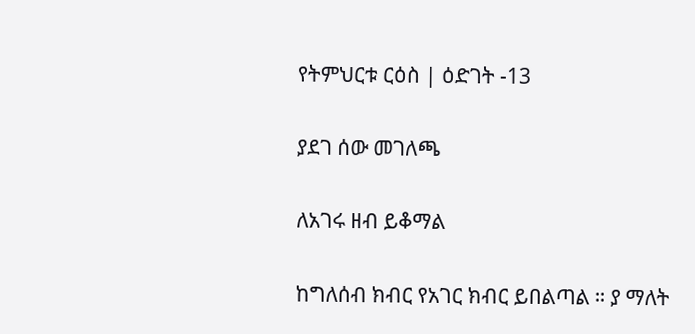የትምህርቱ ርዕስ | ዕድገት -13

ያደገ ሰው መገለጫ

ለአገሩ ዘብ ይቆማል

ከግለሰብ ክብር የአገር ክብር ይበልጣል ። ያ ማለት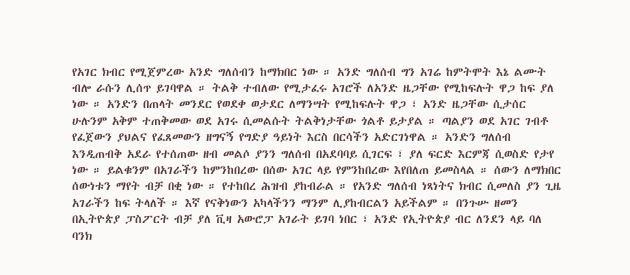የአገር ክብር የሚጀምረው አንድ ግለሰብን ከማክበር ነው ። አንድ ግለሰብ ግን አገሬ ከምትሞት እኔ ልሙት ብሎ ራሱን ሊሰጥ ይገባዋል ። ትልቅ ተብለው የሚታፈሩ አገሮች ለአንድ ዜጋቸው የሚከፍሉት ዋጋ ከፍ ያለ ነው ። አንድን በጠላት መንደር የወደቀ ወታደር ለማንሣት የሚከፍሉት ዋጋ ፣ አንድ ዜጋቸው ሲታሰር ሁሉንም አቅም ተጠቅመው ወደ አገሩ ሲመልሱት ትልቅነታቸው ጎልቶ ይታያል ። ጣልያን ወደ አገር ገብቶ የፈጀውን ያህልና የፈጸመውን ዘግናኝ የግድያ ዓይነት እርስ በርሳችን አድርገነዋል ። አንድን ግለሰብ እንዲጠብቅ አደራ የተሰጠው ዘብ መልሶ ያንን ግለሰብ በአደባባይ ሲገርፍ ፣ ያለ ፍርድ እርምጃ ሲወስድ የታየ ነው ። ይልቁንም በአገራችን ከምንከበረው በሰው አገር ላይ የምንከበረው እየበለጠ ይመስላል ። ሰውን ለማክበር ሰውነቱን ማየት ብቻ በቂ ነው ። የተከበረ ሕዝብ ያከብራል ። የአንድ ግለሰብ ነጻነትና ክብር ሲመለስ ያን ጊዜ አገራችን ከፍ ትላለች ። እኛ የናቅነውን አካላችንን ማንም ሊያከብርልን አይችልም ። በንጉሡ ዘመን በኢትዮጵያ ፓስፖርት ብቻ ያለ ቪዛ አውሮፓ አገራት ይገባ ነበር ፣ አንድ የኢትዮጵያ ብር ለንደን ላይ ባለ ባንክ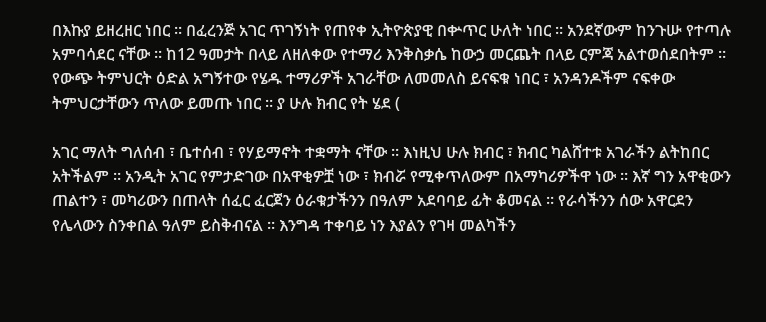በእኩያ ይዘረዘር ነበር ። በፈረንጅ አገር ጥገኝነት የጠየቀ ኢትዮጵያዊ በቍጥር ሁለት ነበር ። አንደኛውም ከንጉሡ የተጣሉ አምባሳደር ናቸው ። ከ12 ዓመታት በላይ ለዘለቀው የተማሪ እንቅስቃሴ ከውኃ መርጨት በላይ ርምጃ አልተወሰደበትም ። የውጭ ትምህርት ዕድል አግኝተው የሄዱ ተማሪዎች አገራቸው ለመመለስ ይናፍቁ ነበር ፣ አንዳንዶችም ናፍቀው ትምህርታቸውን ጥለው ይመጡ ነበር ። ያ ሁሉ ክብር የት ሄደ (

አገር ማለት ግለሰብ ፣ ቤተሰብ ፣ የሃይማኖት ተቋማት ናቸው ። እነዚህ ሁሉ ክብር ፣ ክብር ካልሸተቱ አገራችን ልትከበር አትችልም ። አንዲት አገር የምታድገው በአዋቂዎቿ ነው ፣ ክብሯ የሚቀጥለውም በአማካሪዎችዋ ነው ። እኛ ግን አዋቂውን ጠልተን ፣ መካሪውን በጠላት ሰፈር ፈርጀን ዕራቁታችንን በዓለም አደባባይ ፊት ቆመናል ። የራሳችንን ሰው አዋርደን የሌላውን ስንቀበል ዓለም ይስቅብናል ። እንግዳ ተቀባይ ነን እያልን የገዛ መልካችን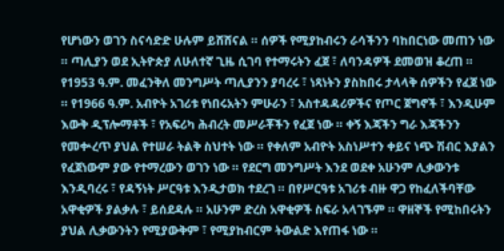የሆነውን ወገን ስናሳድድ ሁሉም ይሸሸናል ። ሰዎች የሚያከብሩን ራሳችንን ባከበርነው መጠን ነው ። ጣሊያን ወደ ኢትዮጵያ ለሁለተኛ ጊዜ ሲገባ የተማሩትን ፈጀ ፣ ለባንዳዎች ደመወዝ ቆረጠ ። የ1953 ዓ.ም. መፈንቅለ መንግሥት ጣሊያንን ያባረሩ ፣ ነጻነትን ያስከበሩ ታላላቅ ሰዎችን የፈጀ ነው ። የ1966 ዓ.ም. አብዮት አገሪቱ የነበሩአትን ምሁራን ፣ አስተዳዳሪዎችና የጦር ጀግኖች ፣ እንዲሁም እውቅ ዲፕሎማቶች ፣ የአፍሪካ ሕብረት መሥራቾችን የፈጀ ነው ። ቀኝ እጃችን ግራ እጃችንን የመቍረጥ ያህል የተሠራ ትልቅ ስህተት ነው ። የቀለም አብዮት አስነሥተን ቀይና ነጭ ሽብር እያልን የፈጀነውም ያው የተማረውን ወገን ነው ። የደርግ መንግሥት እንደ ወደቀ አሁንም ሊቃውንቱ እንዲባረሩ ፣ የዳኝነት ሥርዓቱ እንዲታወክ ተደረገ ። በየሥርዓቱ አገሪቱ ብዙ ዋጋ የከፈለችባቸው አዋቂዎች ያልቃሉ ፣ ይሰደዳሉ ። አሁንም ድረስ አዋቂዎች ስፍራ አላገኙም ። ዋዘኞች የሚከበሩትን ያህል ሊቃውንትን የሚያውቅም ፣ የሚያከብርም ትውልድ እየጠፋ ነው ።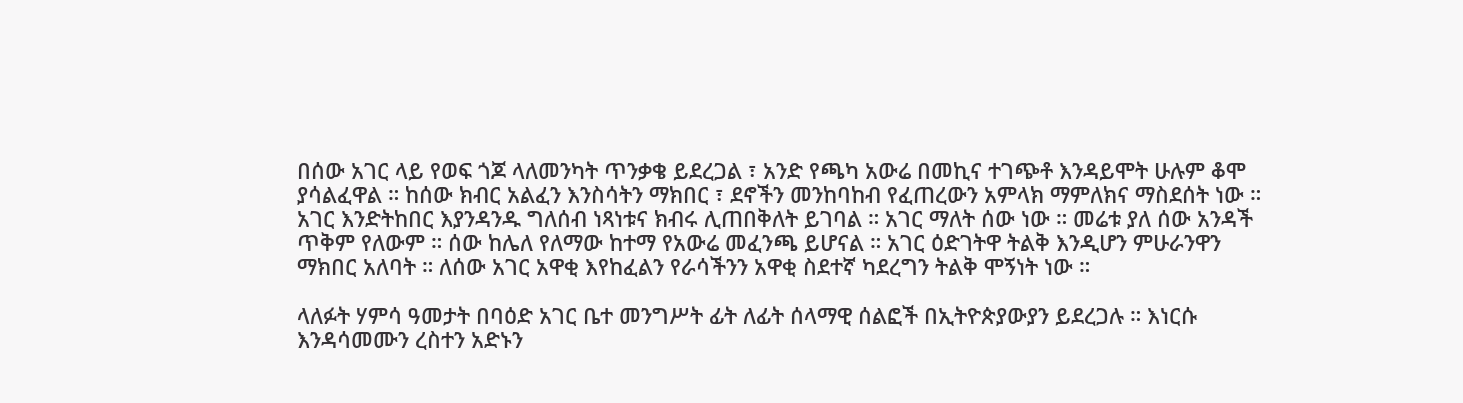በሰው አገር ላይ የወፍ ጎጆ ላለመንካት ጥንቃቄ ይደረጋል ፣ አንድ የጫካ አውሬ በመኪና ተገጭቶ እንዳይሞት ሁሉም ቆሞ ያሳልፈዋል ። ከሰው ክብር አልፈን እንስሳትን ማክበር ፣ ደኖችን መንከባከብ የፈጠረውን አምላክ ማምለክና ማስደሰት ነው ። አገር እንድትከበር እያንዳንዱ ግለሰብ ነጻነቱና ክብሩ ሊጠበቅለት ይገባል ። አገር ማለት ሰው ነው ። መሬቱ ያለ ሰው አንዳች ጥቅም የለውም ። ሰው ከሌለ የለማው ከተማ የአውሬ መፈንጫ ይሆናል ። አገር ዕድገትዋ ትልቅ እንዲሆን ምሁራንዋን ማክበር አለባት ። ለሰው አገር አዋቂ እየከፈልን የራሳችንን አዋቂ ስደተኛ ካደረግን ትልቅ ሞኝነት ነው ።

ላለፉት ሃምሳ ዓመታት በባዕድ አገር ቤተ መንግሥት ፊት ለፊት ሰላማዊ ሰልፎች በኢትዮጵያውያን ይደረጋሉ ። እነርሱ እንዳሳመሙን ረስተን አድኑን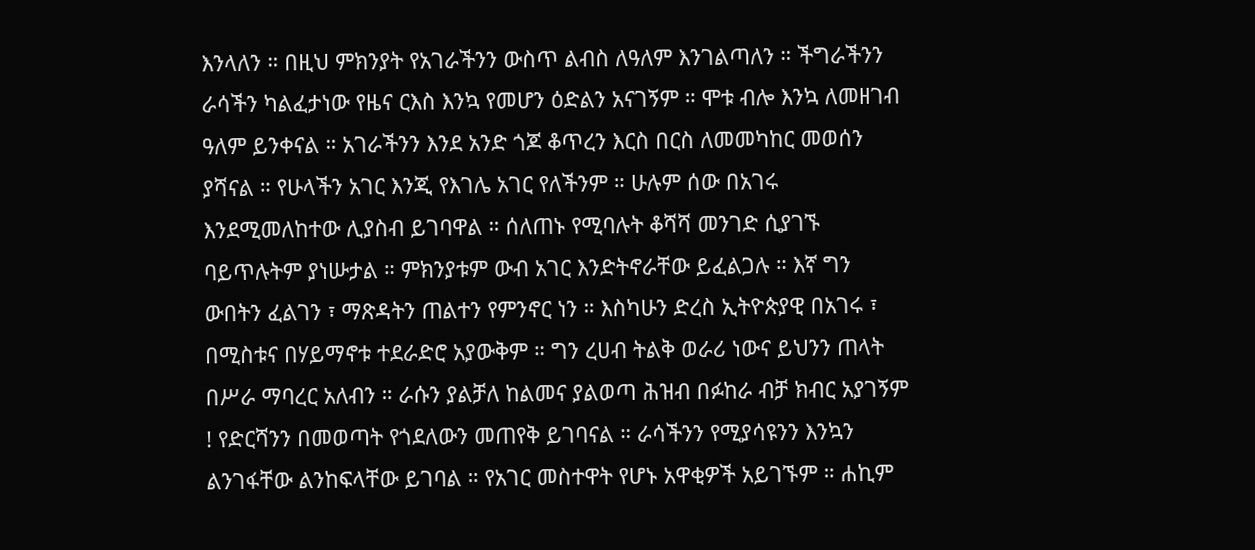እንላለን ። በዚህ ምክንያት የአገራችንን ውስጥ ልብስ ለዓለም እንገልጣለን ። ችግራችንን ራሳችን ካልፈታነው የዜና ርእስ እንኳ የመሆን ዕድልን አናገኝም ። ሞቱ ብሎ እንኳ ለመዘገብ ዓለም ይንቀናል ። አገራችንን እንደ አንድ ጎጆ ቆጥረን እርስ በርስ ለመመካከር መወሰን ያሻናል ። የሁላችን አገር እንጂ የእገሌ አገር የለችንም ። ሁሉም ሰው በአገሩ እንደሚመለከተው ሊያስብ ይገባዋል ። ሰለጠኑ የሚባሉት ቆሻሻ መንገድ ሲያገኙ ባይጥሉትም ያነሡታል ። ምክንያቱም ውብ አገር እንድትኖራቸው ይፈልጋሉ ። እኛ ግን ውበትን ፈልገን ፣ ማጽዳትን ጠልተን የምንኖር ነን ። እስካሁን ድረስ ኢትዮጵያዊ በአገሩ ፣ በሚስቱና በሃይማኖቱ ተደራድሮ አያውቅም ። ግን ረሀብ ትልቅ ወራሪ ነውና ይህንን ጠላት በሥራ ማባረር አለብን ። ራሱን ያልቻለ ከልመና ያልወጣ ሕዝብ በፉከራ ብቻ ክብር አያገኝም ! የድርሻንን በመወጣት የጎደለውን መጠየቅ ይገባናል ። ራሳችንን የሚያሳዩንን እንኳን ልንገፋቸው ልንከፍላቸው ይገባል ። የአገር መስተዋት የሆኑ አዋቂዎች አይገኙም ። ሐኪም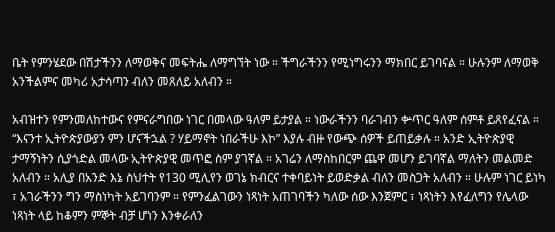ቤት የምንሄደው በሽታችንን ለማወቅና መፍትሔ ለማግኘት ነው ። ችግራችንን የሚነግሩንን ማክበር ይገባናል ። ሁሉንም ለማወቅ አንችልምና መካሪ አታሳጣን ብለን መጸለይ አለብን ።

አብዝተን የምንመለከተውና የምናራግበው ነገር በመላው ዓለም ይታያል ። ነውራችንን ባራገብን ቍጥር ዓለም ሰምቶ ይጸየፈናል ። “እናንተ ኢትዮጵያውያን ምን ሆናችኋል ? ሃይማኖት ነበራችሁ እኮ” እያሉ ብዙ የውጭ ሰዎች ይጠይቃሉ ። አንድ ኢትዮጵያዊ ታማኝነትን ሲያጎድል መላው ኢትዮጵያዊ መጥፎ ስም ያገኛል ። አገሬን ለማስከበርም ጨዋ መሆን ይገባኛል ማለትን መልመድ አለብን ። አሊያ በአንድ እኔ ስህተት የ130 ሚሊየን ወገኔ ክብርና ተቀባይነት ይወድቃል ብለን መስጋት አለብን ። ሁሉም ነገር ይነካ ፣ አገራችንን ግን ማስነካት አይገባንም ። የምንፈልገውን ነጻነት አጠገባችን ካለው ሰው እንጀምር ፣ ነጻነትን እየፈለግን የሌላው ነጻነት ላይ ከቆምን ምኞት ብቻ ሆነን እንቀራለን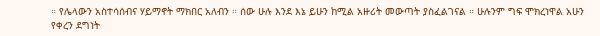። የሌላውን አስተሳሰብና ሃይማኖት ማክበር አለብን ። ሰው ሁሉ እንደ እኔ ይሁን ከሚል አዙሪት መውጣት ያስፈልገናል ። ሁሉንም ግፍ ሞክረነዋል አሁን የቀረን ደግነት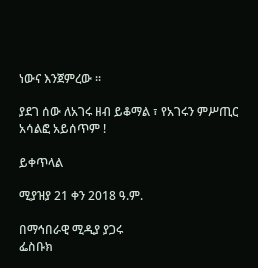ነውና እንጀምረው ።

ያደገ ሰው ለአገሩ ዘብ ይቆማል ፣ የአገሩን ምሥጢር አሳልፎ አይሰጥም !

ይቀጥላል

ሚያዝያ 21 ቀን 2018 ዓ.ም.

በማኅበራዊ ሚዲያ ያጋሩ
ፌስቡክ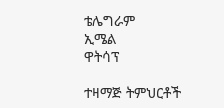ቴሌግራም
ኢሜል
ዋትሳፕ

ተዛማጅ ትምህርቶች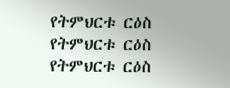የትምህርቱ ርዕስ
የትምህርቱ ርዕስ
የትምህርቱ ርዕስ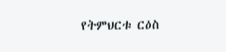የትምህርቱ ርዕስ